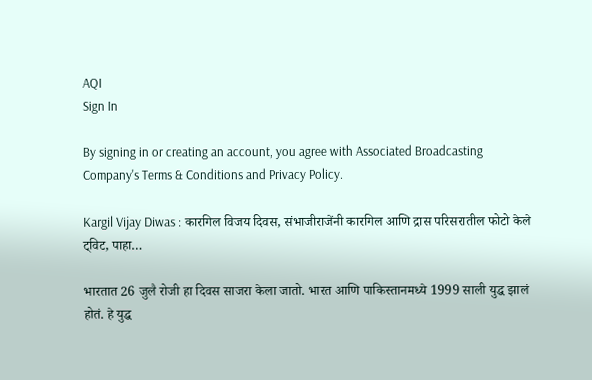AQI
Sign In

By signing in or creating an account, you agree with Associated Broadcasting Company's Terms & Conditions and Privacy Policy.

Kargil Vijay Diwas : कारगिल विजय दिवस, संभाजीराजेंनी कारगिल आणि द्रास परिसरातील फोटो केले ट्विट, पाहा…

भारतात 26 जुलै रोजी हा दिवस साजरा केला जातो. भारत आणि पाकिस्तानमध्ये 1999 साली युद्ध झालं होतं. हे युद्ध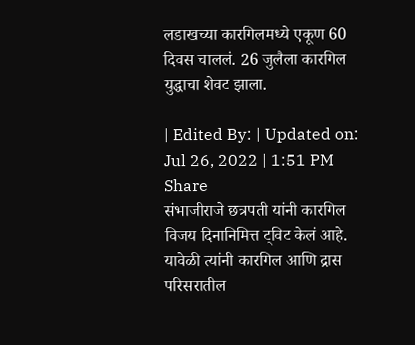लडाखच्या कारगिलमध्ये एकूण 60 दिवस चाललं. 26 जुलैला कारगिल युद्धाचा शेवट झाला.

| Edited By: | Updated on: Jul 26, 2022 | 1:51 PM
Share
संभाजीराजे छत्रपती यांनी कारगिल विजय दिनानिमित्त ट्विट केलं आहे. यावेळी त्यांनी कारगिल आणि द्रास परिसरातील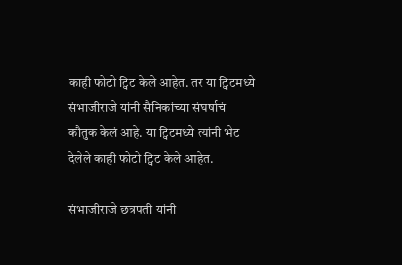काही फोटो ट्विट केले आहेत. तर या ट्विटमध्ये संभाजीराजे यांनी सैनिकांच्या संघर्षाचं कौतुक केलं आहे. या ट्विटमध्ये त्यांनी भेट देलेले काही फोटो ट्विट केले आहेत.

संभाजीराजे छत्रपती यांनी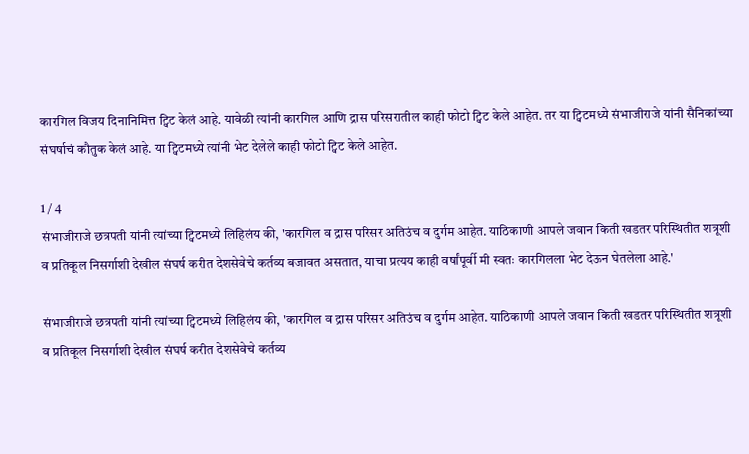कारगिल विजय दिनानिमित्त ट्विट केलं आहे. यावेळी त्यांनी कारगिल आणि द्रास परिसरातील काही फोटो ट्विट केले आहेत. तर या ट्विटमध्ये संभाजीराजे यांनी सैनिकांच्या संघर्षाचं कौतुक केलं आहे. या ट्विटमध्ये त्यांनी भेट देलेले काही फोटो ट्विट केले आहेत.

1 / 4
संभाजीराजे छत्रपती यांनी त्यांच्या ट्विटमध्ये लिहिलंय की, 'कारगिल व द्रास परिसर अतिउंच व दुर्गम आहेत. याठिकाणी आपले जवान किती खडतर परिस्थितीत शत्रूशी व प्रतिकूल निसर्गाशी देखील संघर्ष करीत देशसेवेचे कर्तव्य बजावत असतात, याचा प्रत्यय काही वर्षांपूर्वी मी स्वतः कारगिलला भेट देऊन घेतलेला आहे.'

संभाजीराजे छत्रपती यांनी त्यांच्या ट्विटमध्ये लिहिलंय की, 'कारगिल व द्रास परिसर अतिउंच व दुर्गम आहेत. याठिकाणी आपले जवान किती खडतर परिस्थितीत शत्रूशी व प्रतिकूल निसर्गाशी देखील संघर्ष करीत देशसेवेचे कर्तव्य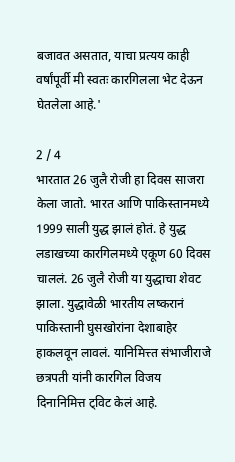बजावत असतात, याचा प्रत्यय काही वर्षांपूर्वी मी स्वतः कारगिलला भेट देऊन घेतलेला आहे.'

2 / 4
भारतात 26 जुलै रोजी हा दिवस साजरा केला जातो. भारत आणि पाकिस्तानमध्ये 1999 साली युद्ध झालं होतं. हे युद्ध लडाखच्या कारगिलमध्ये एकूण 60 दिवस चाललं. 26 जुलै रोजी या युद्धाचा शेवट झाला. युद्धावेळी भारतीय लष्करानं पाकिस्तानी घुसखोरांना देशाबाहेर हाकलवून लावलं. यानिमित्त्त संभाजीराजे छत्रपती यांनी कारगिल विजय दिनानिमित्त ट्विट केलं आहे.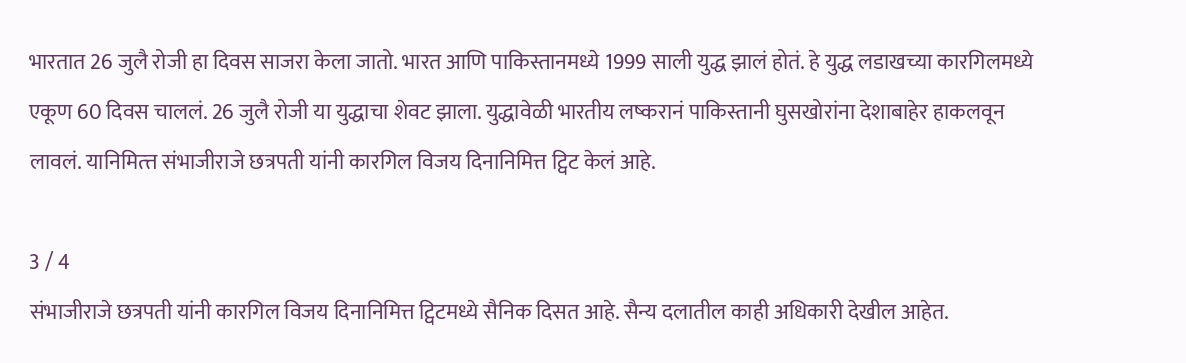भारतात 26 जुलै रोजी हा दिवस साजरा केला जातो. भारत आणि पाकिस्तानमध्ये 1999 साली युद्ध झालं होतं. हे युद्ध लडाखच्या कारगिलमध्ये एकूण 60 दिवस चाललं. 26 जुलै रोजी या युद्धाचा शेवट झाला. युद्धावेळी भारतीय लष्करानं पाकिस्तानी घुसखोरांना देशाबाहेर हाकलवून लावलं. यानिमित्त्त संभाजीराजे छत्रपती यांनी कारगिल विजय दिनानिमित्त ट्विट केलं आहे.

3 / 4
संभाजीराजे छत्रपती यांनी कारगिल विजय दिनानिमित्त ट्विटमध्ये सैनिक दिसत आहे. सैन्य दलातील काही अधिकारी देखील आहेत.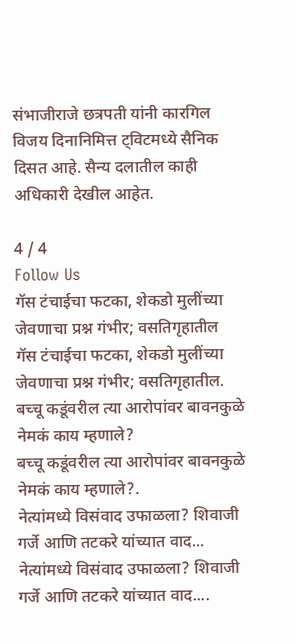संभाजीराजे छत्रपती यांनी कारगिल विजय दिनानिमित्त ट्विटमध्ये सैनिक दिसत आहे. सैन्य दलातील काही अधिकारी देखील आहेत.

4 / 4
Follow Us
गॅस टंचाईचा फटका, शेकडो मुलींच्या जेवणाचा प्रश्न गंभीर; वसतिगृहातील
गॅस टंचाईचा फटका, शेकडो मुलींच्या जेवणाचा प्रश्न गंभीर; वसतिगृहातील.
बच्चू कडूंवरील त्या आरोपांवर बावनकुळे नेमकं काय म्हणाले?
बच्चू कडूंवरील त्या आरोपांवर बावनकुळे नेमकं काय म्हणाले?.
नेत्यांमध्ये विसंवाद उफाळला? शिवाजी गर्जे आणि तटकरे यांच्यात वाद...
नेत्यांमध्ये विसंवाद उफाळला? शिवाजी गर्जे आणि तटकरे यांच्यात वाद....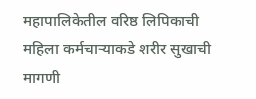महापालिकेतील वरिष्ठ लिपिकाची महिला कर्मचाऱ्याकडे शरीर सुखाची मागणी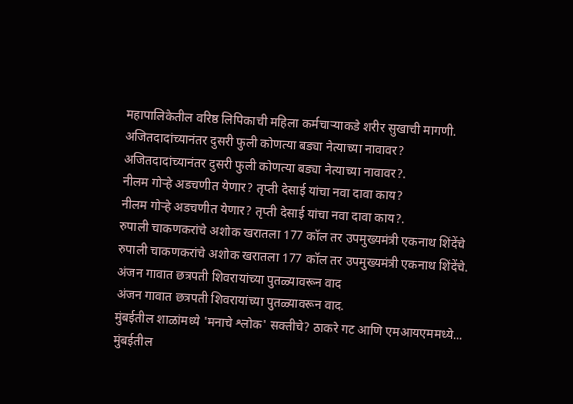महापालिकेतील वरिष्ठ लिपिकाची महिला कर्मचाऱ्याकडे शरीर सुखाची मागणी.
अजितदादांच्यानंतर दुसरी फुली कोणत्या बड्या नेत्याच्या नावावर?
अजितदादांच्यानंतर दुसरी फुली कोणत्या बड्या नेत्याच्या नावावर?.
नीलम गोऱ्हे अडचणीत येणार? तृप्ती देसाई यांचा नवा दावा काय?
नीलम गोऱ्हे अडचणीत येणार? तृप्ती देसाई यांचा नवा दावा काय?.
रुपाली चाकणकरांचे अशोक खरातला 177 कॉल तर उपमुख्यमंत्री एकनाथ शिंदेंचे
रुपाली चाकणकरांचे अशोक खरातला 177 कॉल तर उपमुख्यमंत्री एकनाथ शिंदेंचे.
अंजन गावात छत्रपती शिवरायांच्या पुतळ्यावरून वाद
अंजन गावात छत्रपती शिवरायांच्या पुतळ्यावरून वाद.
मुंबईतील शाळांमध्ये 'मनाचे श्लोक' सक्तीचे? ठाकरे गट आणि एमआयएममध्ये...
मुंबईतील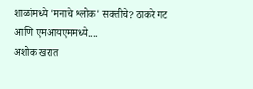शाळांमध्ये 'मनाचे श्लोक' सक्तीचे? ठाकरे गट आणि एमआयएममध्ये....
अशोक खरात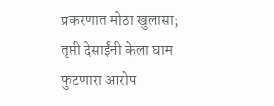प्रकरणात मोठा खुलासा; तृप्ती देसाईंनी केला घाम फुटणारा आरोप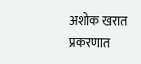अशोक खरात प्रकरणात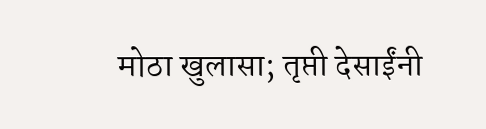मोठा खुलासा; तृप्ती देसाईंनी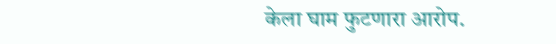केला घाम फुटणारा आरोप.